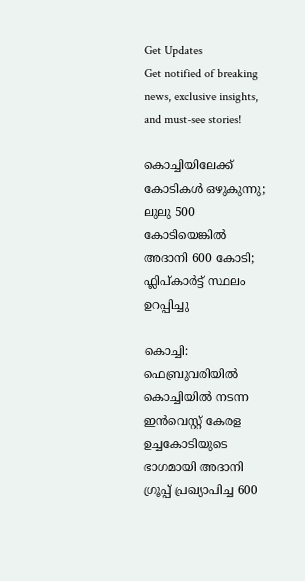Get Updates
Get notified of breaking news, exclusive insights, and must-see stories!

കൊച്ചിയിലേക്ക് കോടികള്‍ ഒഴുകുന്നു; ലുലു 500 കോടിയെങ്കില്‍ അദാനി 600 കോടി; ഫ്ലിപ്കാർട്ട് സ്ഥലം ഉറപ്പിച്ചു

കൊച്ചി: ഫെബ്രുവരിയിൽ കൊച്ചിയിൽ നടന്ന ഇന്‍വെസ്റ്റ് കേരള ഉച്ചകോടിയുടെ ഭാഗമായി അദാനി ഗ്രൂപ്പ് പ്രഖ്യാപിച്ച 600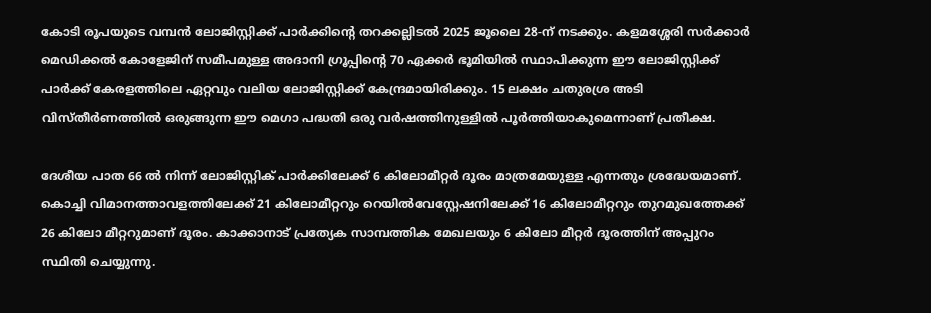കോടി രൂപയുടെ വമ്പൻ ലോജിസ്റ്റിക്ക് പാർക്കിന്റെ തറക്കല്ലിടൽ 2025 ജൂലൈ 28-ന് നടക്കും. കളമശ്ശേരി സർക്കാർ മെഡിക്കൽ കോളേജിന് സമീപമുള്ള അദാനി ഗ്രൂപ്പിന്റെ 70 ഏക്കർ ഭൂമിയിൽ സ്ഥാപിക്കുന്ന ഈ ലോജിസ്റ്റിക്ക് പാർക്ക് കേരളത്തിലെ ഏറ്റവും വലിയ ലോജിസ്റ്റിക്ക് കേന്ദ്രമായിരിക്കും. 15 ലക്ഷം ചതുരശ്ര അടി വിസ്തീർണത്തിൽ ഒരുങ്ങുന്ന ഈ മെഗാ പദ്ധതി ഒരു വർഷത്തിനുള്ളിൽ പൂർത്തിയാകുമെന്നാണ് പ്രതീക്ഷ.

ദേശീയ പാത 66 ല്‍ നിന്ന് ലോജിസ്റ്റിക് പാർക്കിലേക്ക് 6 കിലോമീറ്റർ ദൂരം മാത്രമേയുള്ള എന്നതും ശ്രദ്ധേയമാണ്. കൊച്ചി വിമാനത്താവളത്തിലേക്ക് 21 കിലോമീറ്ററും റെയിൽവേസ്റ്റേഷനിലേക്ക് 16 കിലോമീറ്ററും തുറമുഖത്തേക്ക് 26 കിലോ മീറ്ററുമാണ് ദൂരം. കാക്കാനാട് പ്രത്യേക സാമ്പത്തിക മേഖലയും 6 കിലോ മീറ്റർ ദൂരത്തിന് അപ്പുറം സ്ഥിതി ചെയ്യുന്നു.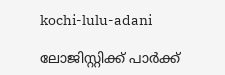kochi-lulu-adani

ലോജിസ്റ്റിക്ക് പാർക്ക്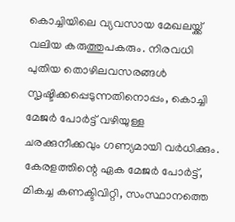കൊച്ചിയിലെ വ്യവസായ മേഖലയ്ക്ക് വലിയ കരുത്തുപകരും. നിരവധി പുതിയ തൊഴിലവസരങ്ങൾ സൃഷ്ടിക്കപ്പെടുന്നതിനൊപ്പം, കൊച്ചി മേജർ പോർട്ട് വഴിയുള്ള ചരക്കുനീക്കവും ഗണ്യമായി വർധിക്കും. കേരളത്തിന്റെ ഏക മേജർ പോർട്ട്, മികച്ച കണക്ടിവിറ്റി, സംസ്ഥാനത്തെ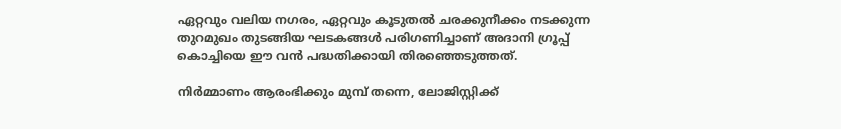ഏറ്റവും വലിയ നഗരം, ഏറ്റവും കൂടുതൽ ചരക്കുനീക്കം നടക്കുന്ന തുറമുഖം തുടങ്ങിയ ഘടകങ്ങൾ പരിഗണിച്ചാണ് അദാനി ഗ്രൂപ്പ് കൊച്ചിയെ ഈ വൻ പദ്ധതിക്കായി തിരഞ്ഞെടുത്തത്.

നിർമ്മാണം ആരംഭിക്കും മുമ്പ് തന്നെ, ലോജിസ്റ്റിക്ക്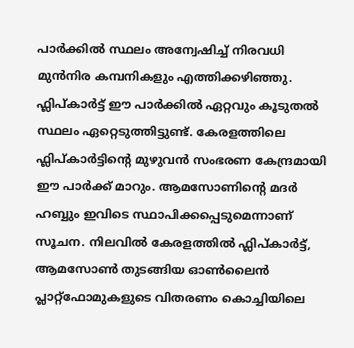പാർക്കിൽ സ്ഥലം അന്വേഷിച്ച് നിരവധി മുൻനിര കമ്പനികളും എത്തിക്കഴിഞ്ഞു. ഫ്ലിപ്കാർട്ട് ഈ പാർക്കിൽ ഏറ്റവും കൂടുതൽ സ്ഥലം ഏറ്റെടുത്തിട്ടുണ്ട്. കേരളത്തിലെ ഫ്ലിപ്കാർട്ടിന്റെ മുഴുവൻ സംഭരണ കേന്ദ്രമായി ഈ പാർക്ക് മാറും. ആമസോണിന്റെ മദർ ഹബ്ബും ഇവിടെ സ്ഥാപിക്കപ്പെടുമെന്നാണ് സൂചന. നിലവിൽ കേരളത്തിൽ ഫ്ലിപ്കാർട്ട്, ആമസോണ്‍ തുടങ്ങിയ ഓൺലൈൻ പ്ലാറ്റ്‌ഫോമുകളുടെ വിതരണം കൊച്ചിയിലെ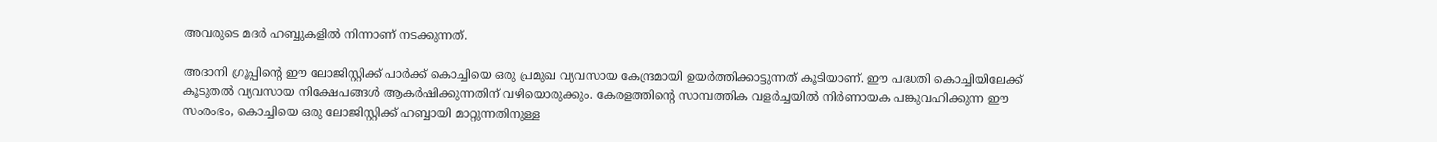അവരുടെ മദർ ഹബ്ബുകളിൽ നിന്നാണ് നടക്കുന്നത്.

അദാനി ഗ്രൂപ്പിന്റെ ഈ ലോജിസ്റ്റിക്ക് പാർക്ക് കൊച്ചിയെ ഒരു പ്രമുഖ വ്യവസായ കേന്ദ്രമായി ഉയർത്തിക്കാട്ടുന്നത് കൂടിയാണ്. ഈ പദ്ധതി കൊച്ചിയിലേക്ക് കൂടുതൽ വ്യവസായ നിക്ഷേപങ്ങൾ ആകർഷിക്കുന്നതിന് വഴിയൊരുക്കും. കേരളത്തിന്റെ സാമ്പത്തിക വളർച്ചയിൽ നിർണായക പങ്കുവഹിക്കുന്ന ഈ സംരംഭം, കൊച്ചിയെ ഒരു ലോജിസ്റ്റിക്ക് ഹബ്ബായി മാറ്റുന്നതിനുള്ള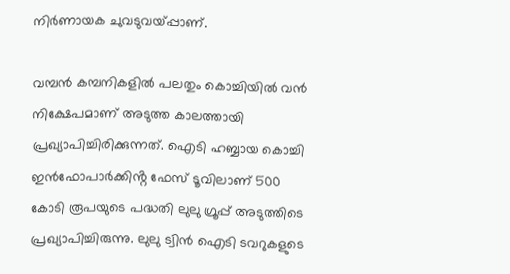നിർണായക ചുവടുവയ്പ്പാണ്.

വമ്പന്‍ കമ്പനികളില്‍ പലതും കൊച്ചിയില്‍ വന്‍ നിക്ഷേപമാണ് അടുത്ത കാലത്തായി പ്രഖ്യാപിച്ചിരിക്കുന്നത്. ഐടി ഹബ്ബായ കൊച്ചി ഇൻഫോപാർക്കിൻ്റ ഫേസ് ടൂവിലാണ് 500 കോടി രൂപയുടെ പദ്ധതി ലുലു ഗ്രൂപ്പ് അടുത്തിടെ പ്രഖ്യാപിച്ചിരുന്നു. ലുലു ട്വിന്‍ ഐടി ടവറുകളുടെ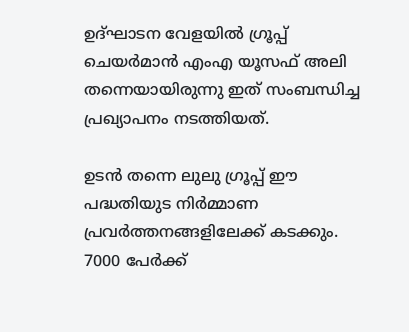ഉദ്ഘാടന വേളയില്‍ ഗ്രൂപ്പ് ചെയർമാന്‍ എംഎ യൂസഫ് അലി തന്നെയായിരുന്നു ഇത് സംബന്ധിച്ച പ്രഖ്യാപനം നടത്തിയത്.

ഉടന്‍ തന്നെ ലുലു ഗ്രൂപ്പ് ഈ പദ്ധതിയുട നിർമ്മാണ പ്രവർത്തനങ്ങളിലേക്ക് കടക്കും. 7000 പേർക്ക്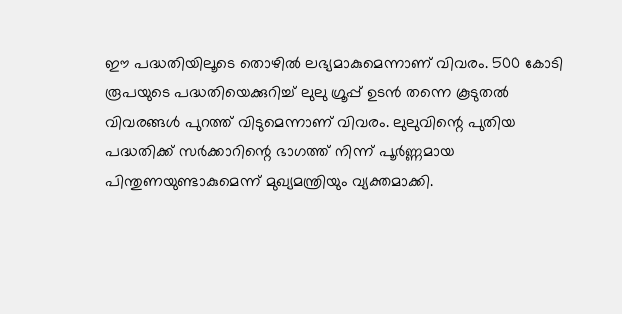ഈ പദ്ധതിയിലൂടെ തൊഴില്‍ ലഭ്യമാകുമെന്നാണ് വിവരം. 500 കോടി രൂപയുടെ പദ്ധതിയെക്കുറിച്ച് ലുലു ഗ്രൂപ്പ് ഉടന്‍ തന്നെ കൂടുതല്‍ വിവരങ്ങള്‍ പുറത്ത് വിടുമെന്നാണ് വിവരം. ലുലുവിന്റെ പുതിയ പദ്ധതിക്ക് സർക്കാറിന്റെ ഭാഗത്ത് നിന്ന് പൂർണ്ണമായ പിന്തുണയുണ്ടാകുമെന്ന് മുഖ്യമന്ത്രിയും വ്യക്തമാക്കി.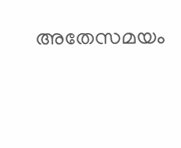അതേസമയം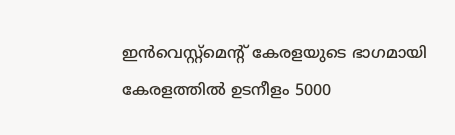ഇന്‍വെസ്റ്റ്മെന്റ് കേരളയുടെ ഭാഗമായി കേരളത്തില്‍ ഉടനീളം 5000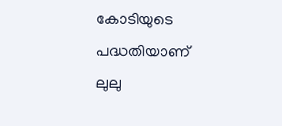കോടിയുടെ പദ്ധതിയാണ് ലുലു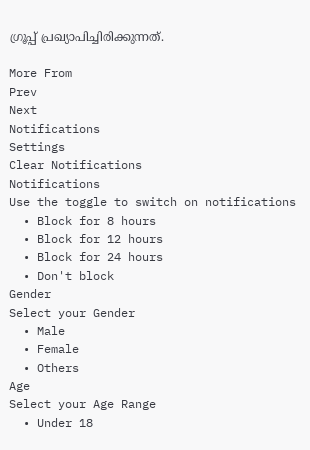ഗ്രൂപ്പ് പ്രഖ്യാപിച്ചിരിക്കുന്നത്.

More From
Prev
Next
Notifications
Settings
Clear Notifications
Notifications
Use the toggle to switch on notifications
  • Block for 8 hours
  • Block for 12 hours
  • Block for 24 hours
  • Don't block
Gender
Select your Gender
  • Male
  • Female
  • Others
Age
Select your Age Range
  • Under 18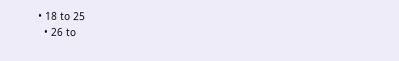• 18 to 25
  • 26 to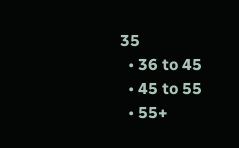35
  • 36 to 45
  • 45 to 55
  • 55+